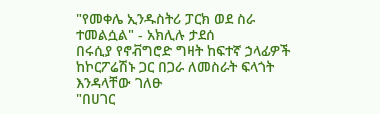"የመቀሌ ኢንዱስትሪ ፓርክ ወደ ስራ ተመልሷል" - አክሊሉ ታደሰ
በሩሲያ የኖቭግሮድ ግዛት ከፍተኛ ኃላፊዎች ከኮርፖሬሽኑ ጋር በጋራ ለመስራት ፍላጎት እንዳላቸው ገለፁ
"በሀገር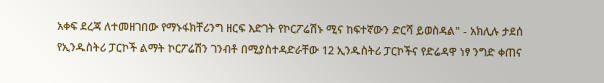አቀፍ ደረጃ ለተመዘገበው የማኑፋክቸሪንግ ዘርፍ እድገት የኮርፖሬሽኑ ሚና ከፍተኛውን ድርሻ ይወስዳል" - አክሊሉ ታደሰ
የኢንዱስትሪ ፓርኮች ልማት ኮርፖሬሽን ገንብቶ በሚያስተዳድራቸው 12 ኢንዱስትሪ ፓርኮችና የድሬዳዋ ነፃ ንግድ ቀጠና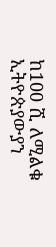ከ100 ሺ ለሚልቁ ኢትዮጵያውያን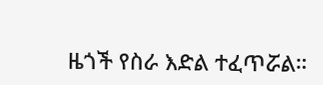ዜጎች የስራ እድል ተፈጥሯል።